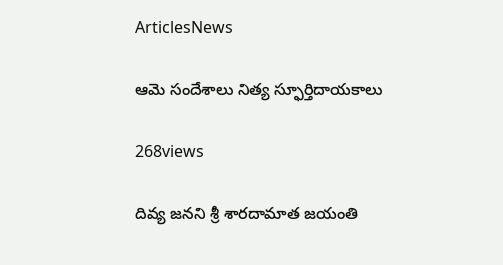ArticlesNews

ఆమె సందేశాలు నిత్య స్ఫూర్తిదాయకాలు

268views

దివ్య జనని శ్రీ శారదామాత జయంతి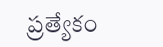ప్రత్యేకం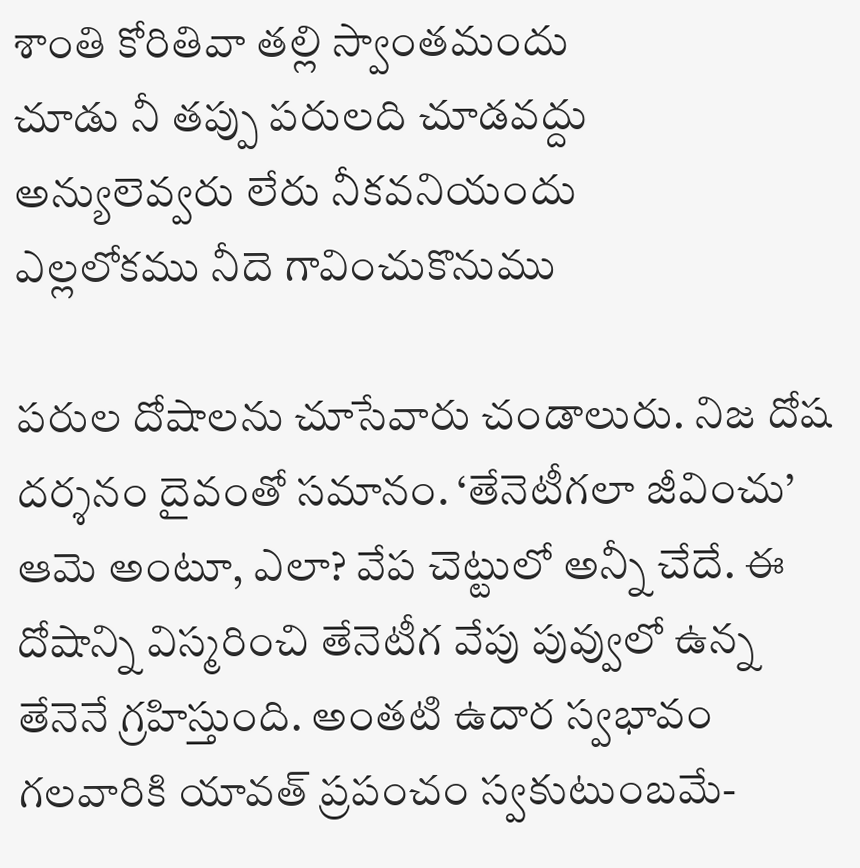శాంతి కోరితివా తల్లి స్వాంతమందు
చూడు నీ తప్పు పరులది చూడవద్దు
అన్యులెవ్వరు లేరు నీకవనియందు
ఎల్లలోకము నీదె గావించుకొనుము

పరుల దోషాలను చూసేవారు చండాలురు. నిజ దోష దర్శనం దైవంతో సమానం. ‘తేనెటీగలా జీవించు’ ఆమె అంటూ, ఎలా? వేప చెట్టులో అన్నీ చేదే. ఈ దోషాన్ని విస్మరించి తేనెటీగ వేపు పువ్వులో ఉన్న తేనెనే గ్రహిస్తుంది. అంతటి ఉదార స్వభావం గలవారికి యావత్ ప్రపంచం స్వకుటుంబమే-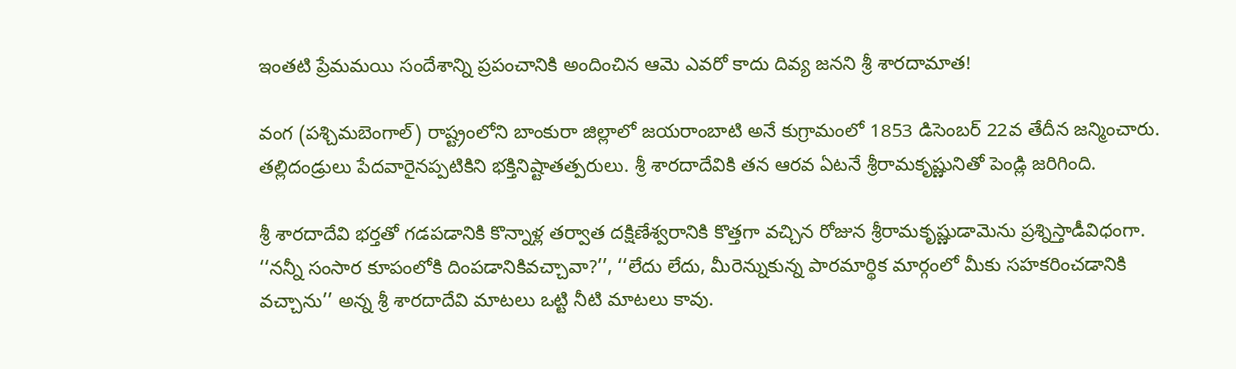ఇంతటి ప్రేమమయి సందేశాన్ని ప్రపంచానికి అందించిన ఆమె ఎవరో కాదు దివ్య జనని శ్రీ శారదామాత!

వంగ (పశ్చిమబెంగాల్) రాష్ట్రంలోని బాంకురా జిల్లాలో జయరాంబాటి అనే కుగ్రామంలో 1853 డిసెంబర్ 22వ తేదీన జన్మించారు. తల్లిదండ్రులు పేదవారైనప్పటికిని భక్తినిష్టాతత్పరులు. శ్రీ శారదాదేవికి తన ఆరవ ఏటనే శ్రీరామకృష్ణునితో పెండ్లి జరిగింది.

శ్రీ శారదాదేవి భర్తతో గడపడానికి కొన్నాళ్ల తర్వాత దక్షిణేశ్వరానికి కొత్తగా వచ్చిన రోజున శ్రీరామకృష్ణుడామెను ప్రశ్నిస్తాడీవిధంగా. ‘‘నన్నీ సంసార కూపంలోకి దింపడానికివచ్చావా?’’, ‘‘లేదు లేదు, మీరెన్నుకున్న పారమార్థిక మార్గంలో మీకు సహకరించడానికి వచ్చాను’’ అన్న శ్రీ శారదాదేవి మాటలు ఒట్టి నీటి మాటలు కావు.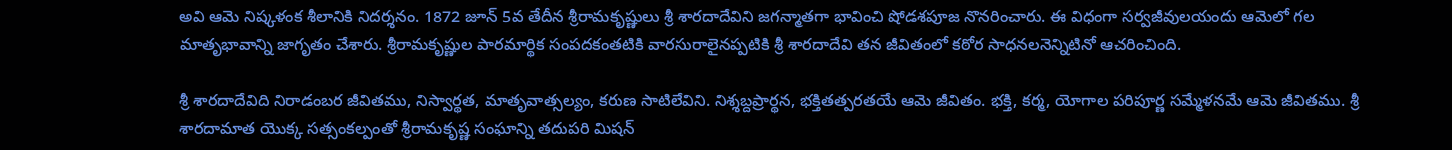అవి ఆమె నిష్కళంక శీలానికి నిదర్శనం. 1872 జూన్ 5వ తేదీన శ్రీరామకృష్ణులు శ్రీ శారదాదేవిని జగన్మాతగా భావించి షోడశపూజ నొనరించారు. ఈ విధంగా సర్వజీవులయందు ఆమెలో గల మాతృభావాన్ని జాగృతం చేశారు. శ్రీరామకృష్ణుల పారమార్థిక సంపదకంతటికి వారసురాలైనప్పటికి శ్రీ శారదాదేవి తన జీవితంలో కఠోర సాధనలనెన్నిటినో ఆచరించింది.

శ్రీ శారదాదేవిది నిరాడంబర జీవితము, నిస్వార్థత, మాతృవాత్సల్యం, కరుణ సాటిలేవిని. నిశ్శబ్దప్రార్థన, భక్తితత్పరతయే ఆమె జీవితం. భక్తి, కర్మ, యోగాల పరిపూర్ణ సమ్మేళనమే ఆమె జీవితము. శ్రీ శారదామాత యొక్క సత్సంకల్పంతో శ్రీరామకృష్ణ సంఘాన్ని తదుపరి మిషన్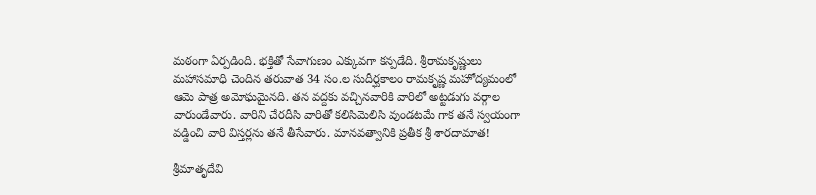మఠంగా ఏర్పడింది. భక్తితో సేవాగుణం ఎక్కువగా కన్పడేది. శ్రీరామకృష్ణులు మహాసమాధి చెందిన తరువాత 34 సం.ల సుదీర్ఘకాలం రామకృష్ణ మహోద్యమంలో ఆమె పాత్ర అమోఘమైనది. తన వద్దకు వచ్చినవారికి వారిలో అట్టడుగు వర్గాల వారుండేవారు. వారిని చేరదీసి వారితో కలిసిమెలిసి వుండటమే గాక తనే స్వయంగా వడ్డించి వారి విస్తర్లను తనే తీసేవారు. మానవత్వానికి ప్రతీక శ్రీ శారదామాత!

శ్రీమాతృదేవి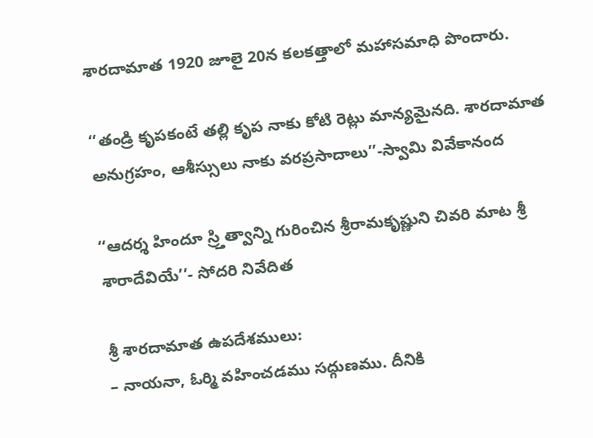శారదామాత 1920 జూలై 20న కలకత్తాలో మహాసమాధి పొందారు.

‘‘తండ్రి కృపకంటే తల్లి కృప నాకు కోటి రెట్లు మాన్యమైనది. శారదామాత అనుగ్రహం, ఆశీస్సులు నాకు వరప్రసాదాలు’’-స్వామి వివేకానంద

‘‘ఆదర్శ హిందూ స్ర్తిత్వాన్ని గురించిన శ్రీరామకృష్ణుని చివరి మాట శ్రీ శారాదేవియే’’- సోదరి నివేదిత

శ్రీ శారదామాత ఉపదేశములు:
– నాయనా, ఓర్మి వహించడము సద్గుణము. దీనికి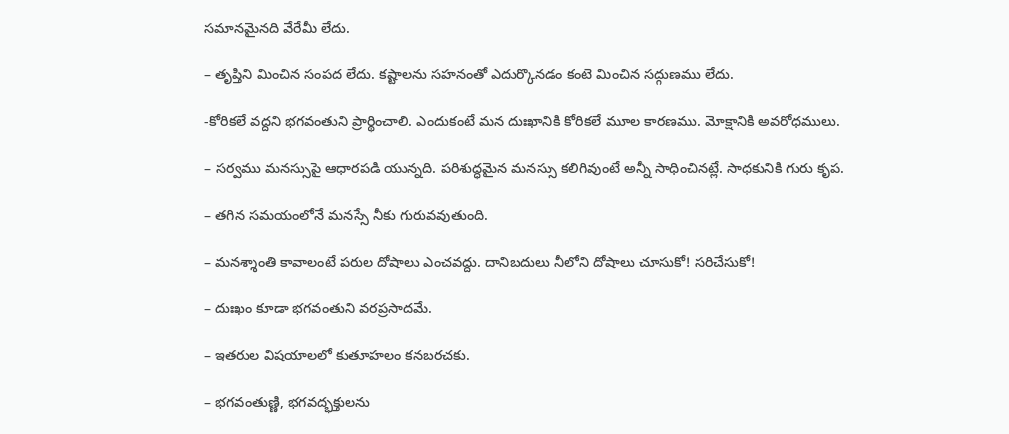సమానమైనది వేరేమీ లేదు.

– తృప్తిని మించిన సంపద లేదు. కష్టాలను సహనంతో ఎదుర్కొనడం కంటె మించిన సద్గుణము లేదు.

-కోరికలే వద్దని భగవంతుని ప్రార్థించాలి. ఎందుకంటే మన దుఃఖానికి కోరికలే మూల కారణము. మోక్షానికి అవరోధములు.

– సర్వము మనస్సుపై ఆధారపడి యున్నది. పరిశుద్ధమైన మనస్సు కలిగివుంటే అన్నీ సాధించినట్లే. సాధకునికి గురు కృప.

– తగిన సమయంలోనే మనస్సే నీకు గురువవుతుంది.

– మనశ్శాంతి కావాలంటే పరుల దోషాలు ఎంచవద్దు. దానిబదులు నీలోని దోషాలు చూసుకో! సరిచేసుకో!

– దుఃఖం కూడా భగవంతుని వరప్రసాదమే.

– ఇతరుల విషయాలలో కుతూహలం కనబరచకు.

– భగవంతుణ్ణి, భగవద్భక్తులను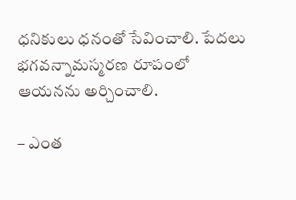ధనికులు ధనంతో సేవించాలి. పేదలు భగవన్నామస్మరణ రూపంలో ఆయనను అర్చించాలి.

– ఎంత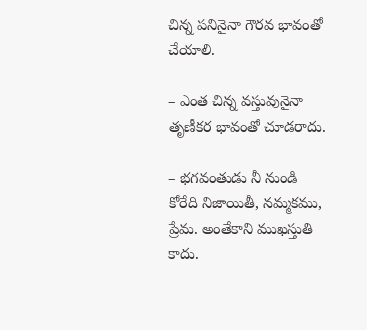చిన్న పనినైనా గౌరవ భావంతో చేయాలి.

– ఎంత చిన్న వస్తువునైనా తృణీకర భావంతో చూడరాదు.

– భగవంతుడు నీ నుండి కోరేది నిజాయితీ, నమ్మకము, ప్రేమ. అంతేకాని ముఖస్తుతి కాదు.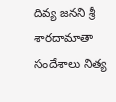దివ్య జనని శ్రీ శారదామాతా సందేశాలు నిత్య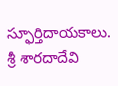స్ఫూర్తిదాయకాలు. శ్రీ శారదాదేవి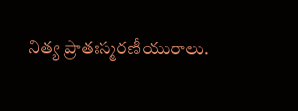నిత్య ప్రాతఃస్మరణీయురాలు.